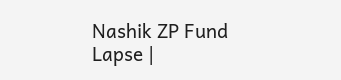Nashik ZP Fund Lapse |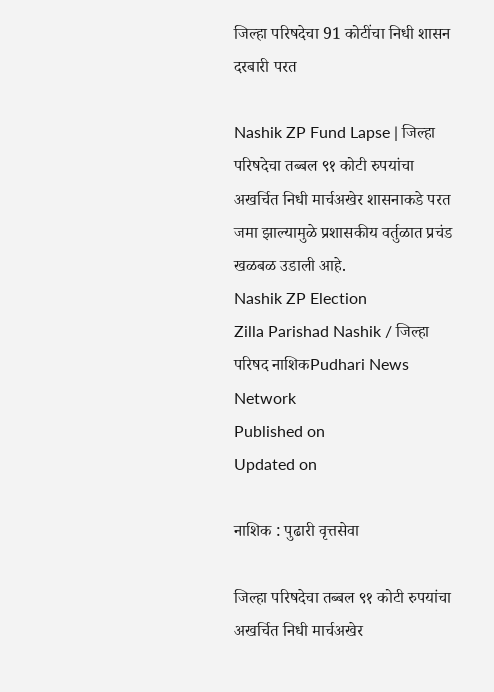जिल्हा परिषदेचा 91 कोटींचा निधी शासन दरबारी परत

Nashik ZP Fund Lapse | जिल्हा परिषदेचा तब्बल ९१ कोटी रुपयांचा अखर्चित निधी मार्चअखेर शासनाकडे परत जमा झाल्यामुळे प्रशासकीय वर्तुळात प्रचंड खळबळ उडाली आहे.
Nashik ZP Election
Zilla Parishad Nashik / जिल्हा परिषद नाशिकPudhari News Network
Published on
Updated on

नाशिक : पुढारी वृत्तसेवा

जिल्हा परिषदेचा तब्बल ९१ कोटी रुपयांचा अखर्चित निधी मार्चअखेर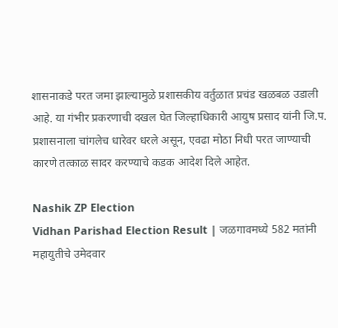शासनाकडे परत जमा झाल्यामुळे प्रशासकीय वर्तुळात प्रचंड खळबळ उडाली आहे. या गंभीर प्रकरणाची दखल घेत जिल्हाधिकारी आयुष प्रसाद यांनी जि.प. प्रशासनाला चांगलेच धारेवर धरले असून, एवढा मोठा निधी परत जाण्याची कारणे तत्काळ सादर करण्याचे कडक आदेश दिले आहेत.

Nashik ZP Election
Vidhan Parishad Election Result | जळगावमध्ये 582 मतांनी महायुतीचे उमेदवार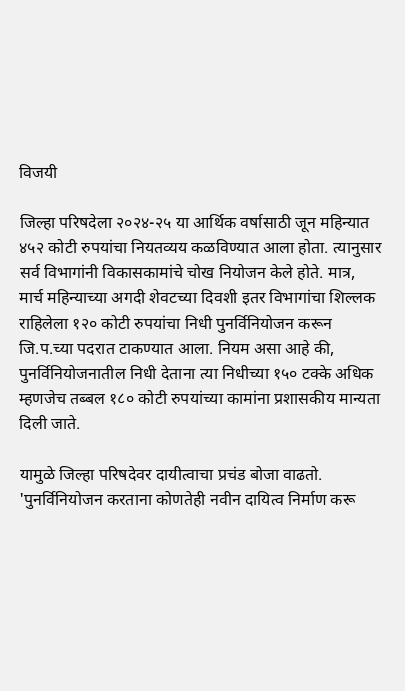विजयी

जिल्हा परिषदेला २०२४-२५ या आर्थिक वर्षासाठी जून महिन्यात ४५२ कोटी रुपयांचा नियतव्यय कळविण्यात आला होता. त्यानुसार सर्व विभागांनी विकासकामांचे चोख नियोजन केले होते. मात्र, मार्च महिन्याच्या अगदी शेवटच्या दिवशी इतर विभागांचा शिल्लक राहिलेला १२० कोटी रुपयांचा निधी पुनर्विनियोजन करून जि.प.च्या पदरात टाकण्यात आला. नियम असा आहे की, पुनर्विनियोजनातील निधी देताना त्या निधीच्या १५० टक्के अधिक म्हणजेच तब्बल १८० कोटी रुपयांच्या कामांना प्रशासकीय मान्यता दिली जाते.

यामुळे जिल्हा परिषदेवर दायीत्वाचा प्रचंड बोजा वाढतो. 'पुनर्विनियोजन करताना कोणतेही नवीन दायित्व निर्माण करू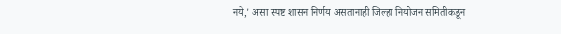नये,' असा स्पष्ट शासन निर्णय असतानाही जिल्हा नियोजन समितीकडून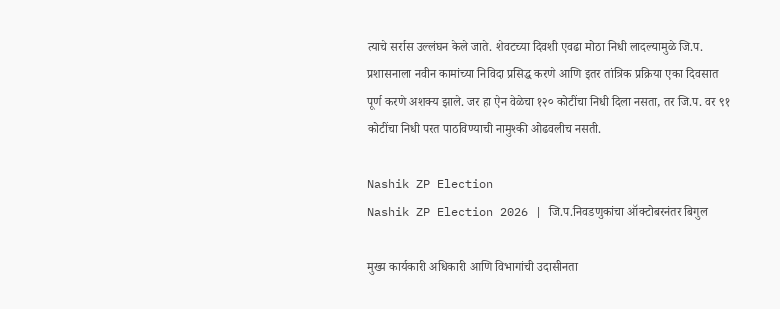त्याचे सर्रास उल्लंघन केले जाते. शेवटच्या दिवशी एवढा मोठा निधी लादल्यामुळे जि.प. प्रशासनाला नवीन कामांच्या निविदा प्रसिद्ध करणे आणि इतर तांत्रिक प्रक्रिया एका दिवसात पूर्ण करणे अशक्य झाले. जर हा ऐन वेळेचा १२० कोटींचा निधी दिला नसता, तर जि.प. वर ९१ कोटींचा निधी परत पाठविण्याची नामुश्की ओढवलीच नसती.

Nashik ZP Election
Nashik ZP Election 2026 | जि.प.निवडणुकांचा ऑक्टोबरनंतर बिगुल

मुख्य कार्यकारी अधिकारी आणि विभागांची उदासीनता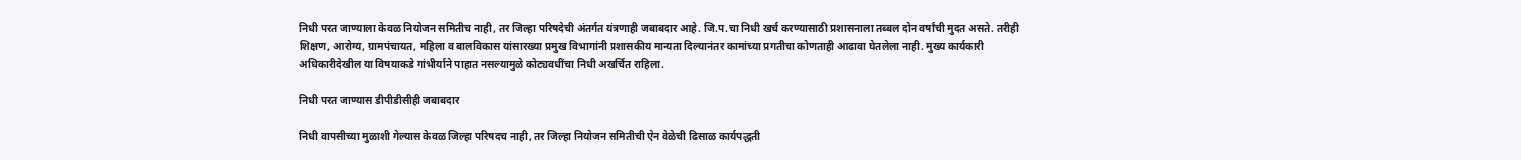निधी परत जाण्याला केवळ नियोजन समितीच नाही, तर जिल्हा परिषदेची अंतर्गत यंत्रणाही जबाबदार आहे. जि.प.चा निधी खर्च करण्यासाठी प्रशासनाला तब्बल दोन वर्षांची मुदत असते. तरीही शिक्षण, आरोग्य, ग्रामपंचायत, महिला व बालविकास यांसारख्या प्रमुख विभागांनी प्रशासकीय मान्यता दिल्यानंतर कामांच्या प्रगतीचा कोणताही आढावा घेतलेला नाही. मुख्य कार्यकारी अधिकारीदेखील या विषयाकडे गांभीर्याने पाहात नसल्यामुळे कोट्यवधींचा निधी अखर्चित राहिला.

निधी परत जाण्यास डीपीडीसीही जबाबदार

निधी वापसीच्या मुळाशी गेल्यास केवळ जिल्हा परिषदच नाही, तर जिल्हा नियोजन समितीची ऐन वेळेची ढिसाळ कार्यपद्धती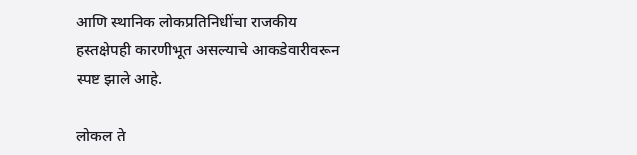आणि स्थानिक लोकप्रतिनिधींचा राजकीय हस्तक्षेपही कारणीभूत असल्याचे आकडेवारीवरून स्पष्ट झाले आहे.

लोकल ते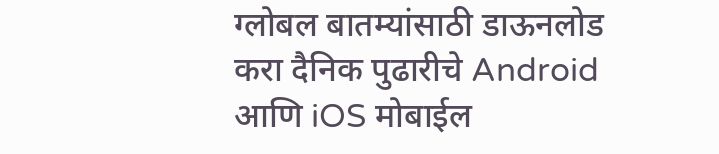ग्लोबल बातम्यांसाठी डाऊनलोड करा दैनिक पुढारीचे Android आणि iOS मोबाईल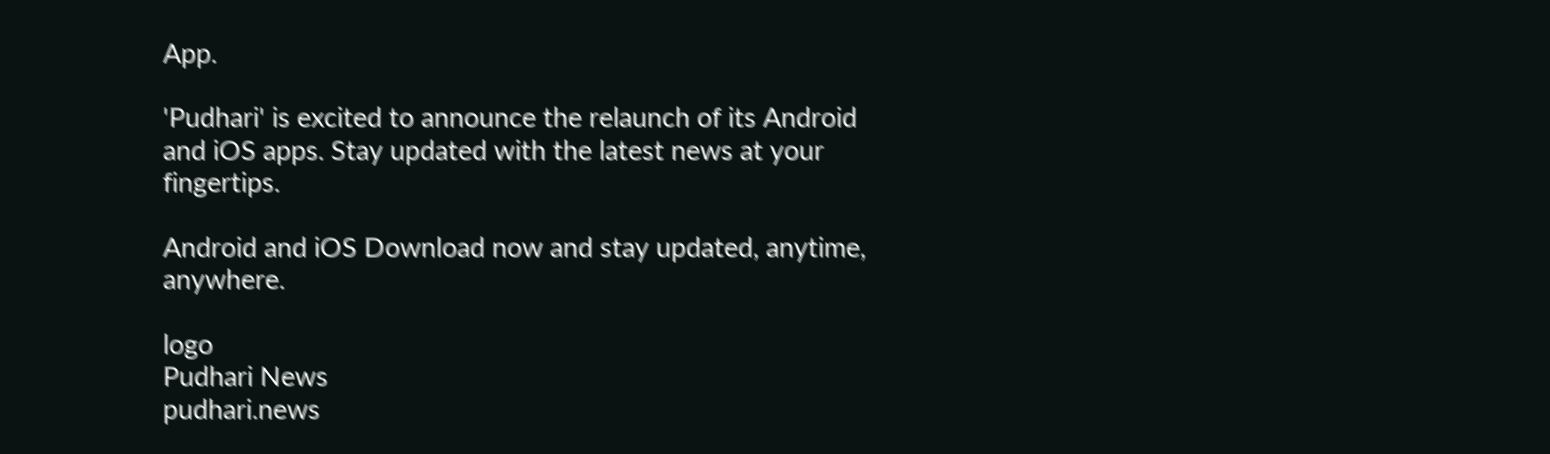App.

'Pudhari' is excited to announce the relaunch of its Android and iOS apps. Stay updated with the latest news at your fingertips.

Android and iOS Download now and stay updated, anytime, anywhere.

logo
Pudhari News
pudhari.news